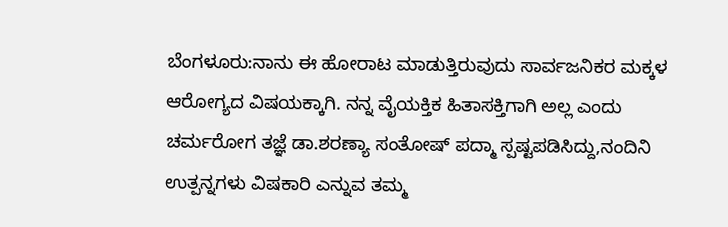ಬೆಂಗಳೂರು:ನಾನು ಈ ಹೋರಾಟ ಮಾಡುತ್ತಿರುವುದು ಸಾರ್ವಜನಿಕರ ಮಕ್ಕಳ ಆರೋಗ್ಯದ ವಿಷಯಕ್ಕಾಗಿ. ನನ್ನ ವೈಯಕ್ತಿಕ ಹಿತಾಸಕ್ತಿಗಾಗಿ ಅಲ್ಲ ಎಂದು ಚರ್ಮರೋಗ ತಜ್ಞೆ ಡಾ.ಶರಣ್ಯಾ ಸಂತೋಷ್ ಪದ್ಮಾ ಸ್ಪಷ್ಟಪಡಿಸಿದ್ದು,ನಂದಿನಿ ಉತ್ಪನ್ನಗಳು ವಿಷಕಾರಿ ಎನ್ನುವ ತಮ್ಮ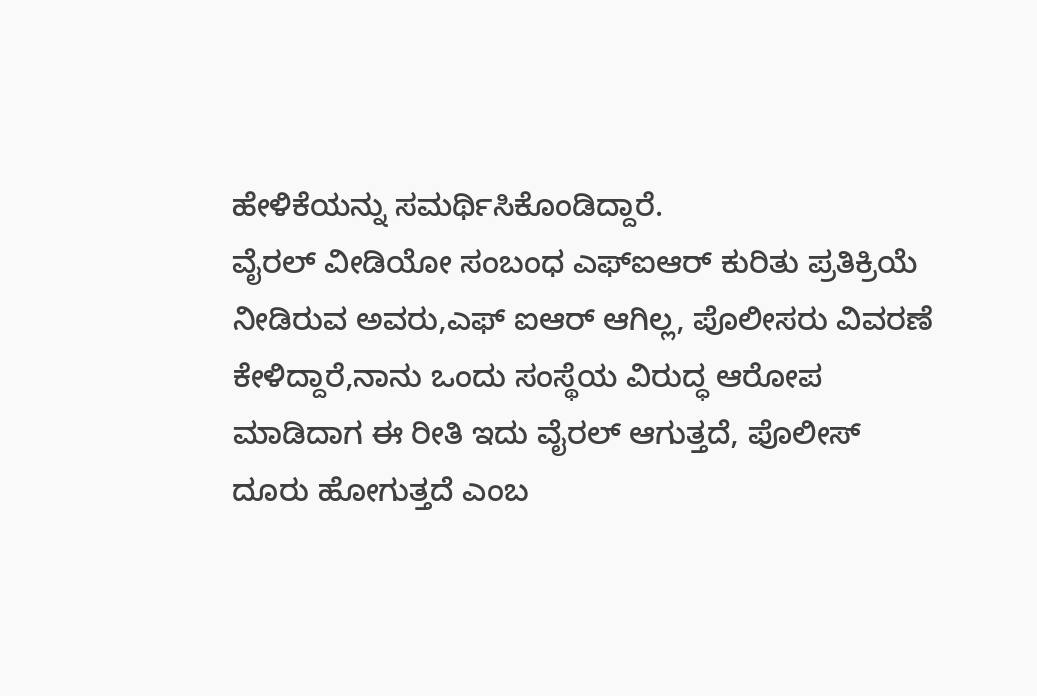ಹೇಳಿಕೆಯನ್ನು ಸಮರ್ಥಿಸಿಕೊಂಡಿದ್ದಾರೆ.
ವೈರಲ್ ವೀಡಿಯೋ ಸಂಬಂಧ ಎಫ್ಐಆರ್ ಕುರಿತು ಪ್ರತಿಕ್ರಿಯೆ ನೀಡಿರುವ ಅವರು,ಎಫ್ ಐಆರ್ ಆಗಿಲ್ಲ, ಪೊಲೀಸರು ವಿವರಣೆ ಕೇಳಿದ್ದಾರೆ,ನಾನು ಒಂದು ಸಂಸ್ಥೆಯ ವಿರುದ್ಧ ಆರೋಪ ಮಾಡಿದಾಗ ಈ ರೀತಿ ಇದು ವೈರಲ್ ಆಗುತ್ತದೆ, ಪೊಲೀಸ್ ದೂರು ಹೋಗುತ್ತದೆ ಎಂಬ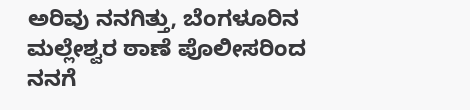ಅರಿವು ನನಗಿತ್ತು, ಬೆಂಗಳೂರಿನ ಮಲ್ಲೇಶ್ವರ ಠಾಣೆ ಪೊಲೀಸರಿಂದ ನನಗೆ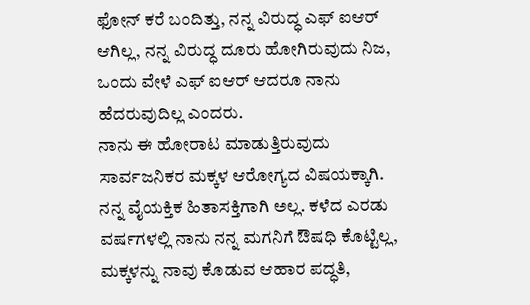ಫೋನ್ ಕರೆ ಬಂದಿತ್ತು, ನನ್ನ ವಿರುದ್ಧ ಎಫ್ ಐಆರ್ ಆಗಿಲ್ಲ, ನನ್ನ ವಿರುದ್ಧ ದೂರು ಹೋಗಿರುವುದು ನಿಜ, ಒಂದು ವೇಳೆ ಎಫ್ ಐಆರ್ ಆದರೂ ನಾನು ಹೆದರುವುದಿಲ್ಲ ಎಂದರು.
ನಾನು ಈ ಹೋರಾಟ ಮಾಡುತ್ತಿರುವುದು ಸಾರ್ವಜನಿಕರ ಮಕ್ಕಳ ಆರೋಗ್ಯದ ವಿಷಯಕ್ಕಾಗಿ. ನನ್ನ ವೈಯಕ್ತಿಕ ಹಿತಾಸಕ್ತಿಗಾಗಿ ಅಲ್ಲ. ಕಳೆದ ಎರಡು ವರ್ಷಗಳಲ್ಲಿ ನಾನು ನನ್ನ ಮಗನಿಗೆ ಔಷಧಿ ಕೊಟ್ಟಿಲ್ಲ, ಮಕ್ಕಳನ್ನು ನಾವು ಕೊಡುವ ಆಹಾರ ಪದ್ಧತಿ,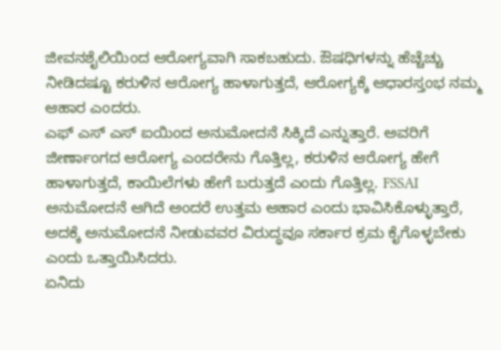ಜೀವನಶೈಲಿಯಿಂದ ಆರೋಗ್ಯವಾಗಿ ಸಾಕಬಹುದು. ಔಷಧಿಗಳನ್ನು ಹೆಚ್ಚೆಚ್ಚು ನೀಡಿದಷ್ಟೂ ಕರುಳಿನ ಆರೋಗ್ಯ ಹಾಳಾಗುತ್ತದೆ, ಆರೋಗ್ಯಕ್ಕೆ ಆಧಾರಸ್ತಂಭ ನಮ್ಮ ಆಹಾರ ಎಂದರು.
ಎಫ್ ಎಸ್ ಎಸ್ ಐಯಿಂದ ಅನುಮೋದನೆ ಸಿಕ್ಕಿದೆ ಎನ್ನುತ್ತಾರೆ. ಅವರಿಗೆ ಜೀರ್ಣಾಂಗದ ಆರೋಗ್ಯ ಎಂದರೇನು ಗೊತ್ತಿಲ್ಲ, ಕರುಳಿನ ಆರೋಗ್ಯ ಹೇಗೆ ಹಾಳಾಗುತ್ತದೆ, ಕಾಯಿಲೆಗಳು ಹೇಗೆ ಬರುತ್ತದೆ ಎಂದು ಗೊತ್ತಿಲ್ಲ. FSSAI ಅನುಮೋದನೆ ಆಗಿದೆ ಅಂದರೆ ಉತ್ತಮ ಆಹಾರ ಎಂದು ಭಾವಿಸಿಕೊಳ್ಳುತ್ತಾರೆ, ಅದಕ್ಕೆ ಅನುಮೋದನೆ ನೀಡುವವರ ವಿರುದ್ಧವೂ ಸರ್ಕಾರ ಕ್ರಮ ಕೈಗೊಳ್ಳಬೇಕು ಎಂದು ಒತ್ತಾಯಿಸಿದರು.
ಏನಿದು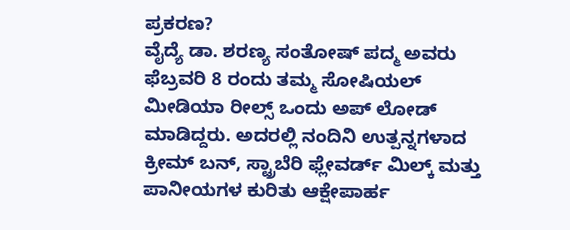ಪ್ರಕರಣ?
ವೈದ್ಯೆ ಡಾ. ಶರಣ್ಯ ಸಂತೋಷ್ ಪದ್ಮ ಅವರು ಫೆಬ್ರವರಿ 8 ರಂದು ತಮ್ಮ ಸೋಷಿಯಲ್ ಮೀಡಿಯಾ ರೀಲ್ಸ್ ಒಂದು ಅಪ್ ಲೋಡ್ ಮಾಡಿದ್ದರು. ಅದರಲ್ಲಿ ನಂದಿನಿ ಉತ್ಪನ್ನಗಳಾದ ಕ್ರೀಮ್ ಬನ್, ಸ್ಟ್ರಾಬೆರಿ ಫ್ಲೇವರ್ಡ್ ಮಿಲ್ಕ್ ಮತ್ತು ಪಾನೀಯಗಳ ಕುರಿತು ಆಕ್ಷೇಪಾರ್ಹ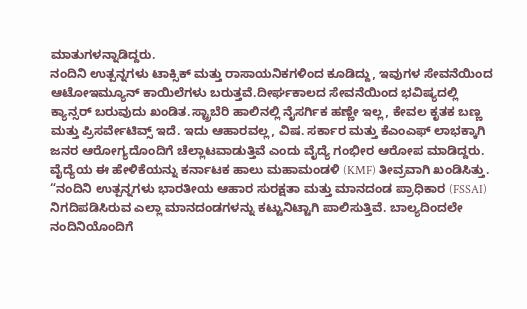ಮಾತುಗಳನ್ನಾಡಿದ್ದರು.
ನಂದಿನಿ ಉತ್ಪನ್ನಗಳು ಟಾಕ್ಸಿಕ್ ಮತ್ತು ರಾಸಾಯನಿಕಗಳಿಂದ ಕೂಡಿದ್ದು, ಇವುಗಳ ಸೇವನೆಯಿಂದ ಆಟೋಇಮ್ಯೂನ್ ಕಾಯಿಲೆಗಳು ಬರುತ್ತವೆ.ದೀರ್ಘಕಾಲದ ಸೇವನೆಯಿಂದ ಭವಿಷ್ಯದಲ್ಲಿ ಕ್ಯಾನ್ಸರ್ ಬರುವುದು ಖಂಡಿತ.ಸ್ಟ್ರಾಬೆರಿ ಹಾಲಿನಲ್ಲಿ ನೈಸರ್ಗಿಕ ಹಣ್ಣೇ ಇಲ್ಲ, ಕೇವಲ ಕೃತಕ ಬಣ್ಣ ಮತ್ತು ಪ್ರಿಸರ್ವೇಟಿವ್ಸ್ ಇದೆ. ಇದು ಆಹಾರವಲ್ಲ, ವಿಷ. ಸರ್ಕಾರ ಮತ್ತು ಕೆಎಂಎಫ್ ಲಾಭಕ್ಕಾಗಿ ಜನರ ಆರೋಗ್ಯದೊಂದಿಗೆ ಚೆಲ್ಲಾಟವಾಡುತ್ತಿವೆ ಎಂದು ವೈದ್ಯೆ ಗಂಭೀರ ಆರೋಪ ಮಾಡಿದ್ದರು.
ವೈದ್ಯೆಯ ಈ ಹೇಳಿಕೆಯನ್ನು ಕರ್ನಾಟಕ ಹಾಲು ಮಹಾಮಂಡಳಿ (KMF) ತೀವ್ರವಾಗಿ ಖಂಡಿಸಿತ್ತು. “ನಂದಿನಿ ಉತ್ಪನ್ನಗಳು ಭಾರತೀಯ ಆಹಾರ ಸುರಕ್ಷತಾ ಮತ್ತು ಮಾನದಂಡ ಪ್ರಾಧಿಕಾರ (FSSAI) ನಿಗದಿಪಡಿಸಿರುವ ಎಲ್ಲಾ ಮಾನದಂಡಗಳನ್ನು ಕಟ್ಟುನಿಟ್ಟಾಗಿ ಪಾಲಿಸುತ್ತಿವೆ. ಬಾಲ್ಯದಿಂದಲೇ ನಂದಿನಿಯೊಂದಿಗೆ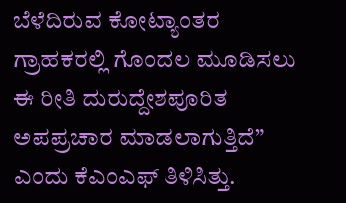ಬೆಳೆದಿರುವ ಕೋಟ್ಯಾಂತರ ಗ್ರಾಹಕರಲ್ಲಿ ಗೊಂದಲ ಮೂಡಿಸಲು ಈ ರೀತಿ ದುರುದ್ದೇಶಪೂರಿತ ಅಪಪ್ರಚಾರ ಮಾಡಲಾಗುತ್ತಿದೆ” ಎಂದು ಕೆಎಂಎಫ್ ತಿಳಿಸಿತ್ತು.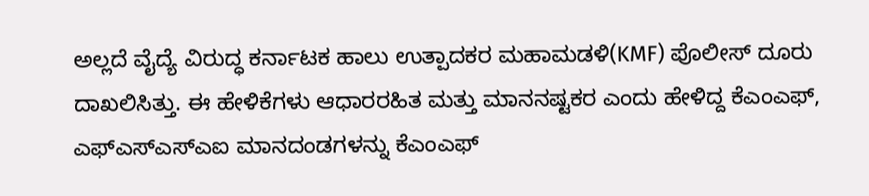ಅಲ್ಲದೆ ವೈದ್ಯೆ ವಿರುದ್ಧ ಕರ್ನಾಟಕ ಹಾಲು ಉತ್ಪಾದಕರ ಮಹಾಮಡಳಿ(KMF) ಪೊಲೀಸ್ ದೂರು ದಾಖಲಿಸಿತ್ತು. ಈ ಹೇಳಿಕೆಗಳು ಆಧಾರರಹಿತ ಮತ್ತು ಮಾನನಷ್ಟಕರ ಎಂದು ಹೇಳಿದ್ದ ಕೆಎಂಎಫ್, ಎಫ್ಎಸ್ಎಸ್ಎಐ ಮಾನದಂಡಗಳನ್ನು ಕೆಎಂಎಫ್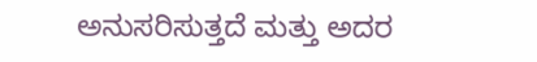ಅನುಸರಿಸುತ್ತದೆ ಮತ್ತು ಅದರ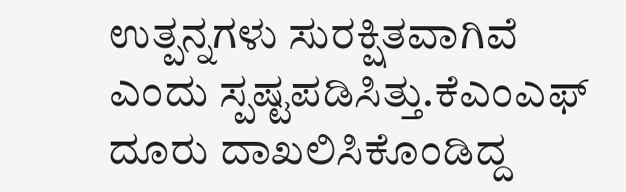ಉತ್ಪನ್ನಗಳು ಸುರಕ್ಷಿತವಾಗಿವೆ ಎಂದು ಸ್ಪಷ್ಟಪಡಿಸಿತ್ತು.ಕೆಎಂಎಫ್ ದೂರು ದಾಖಲಿಸಿಕೊಂಡಿದ್ದ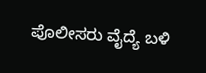ಪೊಲೀಸರು ವೈದ್ಯೆ ಬಳಿ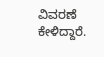ವಿವರಣೆ ಕೇಳಿದ್ದಾರೆ.